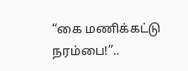“கை மணிக்கட்டு நரம்பை!”..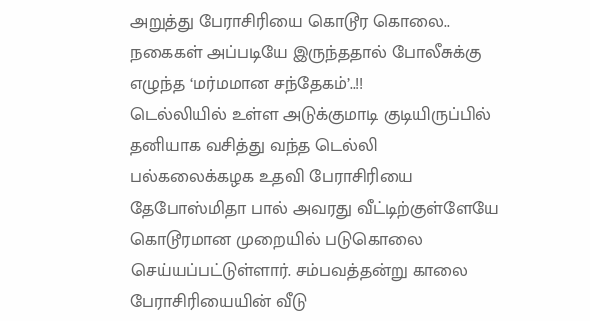அறுத்து பேராசிரியை கொடூர கொலை.. நகைகள் அப்படியே இருந்ததால் போலீசுக்கு எழுந்த ‘மர்மமான சந்தேகம்’..!!
டெல்லியில் உள்ள அடுக்குமாடி குடியிருப்பில் தனியாக வசித்து வந்த டெல்லி பல்கலைக்கழக உதவி பேராசிரியை தேபோஸ்மிதா பால் அவரது வீட்டிற்குள்ளேயே கொடூரமான முறையில் படுகொலை செய்யப்பட்டுள்ளார். சம்பவத்தன்று காலை பேராசிரியையின் வீடு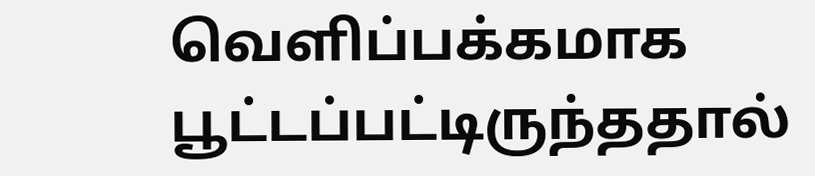வெளிப்பக்கமாக பூட்டப்பட்டிருந்ததால்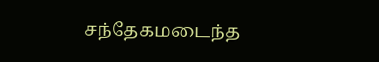சந்தேகமடைந்த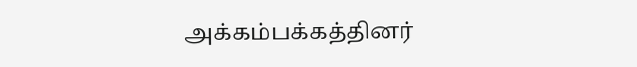அக்கம்பக்கத்தினர்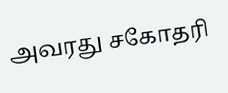அவரது சகோதரி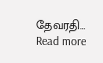தேவரதி…
Read more